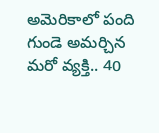అమెరికాలో పంది గుండె అమర్చిన మరో వ్యక్తి.. 40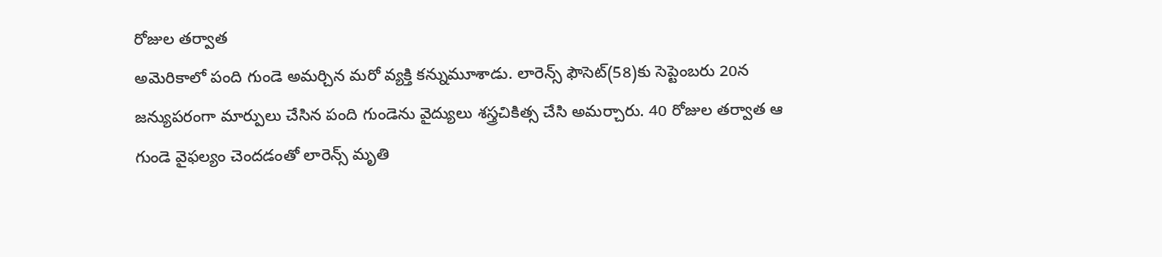రోజుల తర్వాత
అమెరికాలో పంది గుండె అమర్చిన మరో వ్యక్తి కన్నుమూశాడు. లారెన్స్ ఫౌసెట్(58)కు సెప్టెంబరు 20న జన్యుపరంగా మార్పులు చేసిన పంది గుండెను వైద్యులు శస్త్రచికిత్స చేసి అమర్చారు. 40 రోజుల తర్వాత ఆ గుండె వైఫల్యం చెందడంతో లారెన్స్ మృతి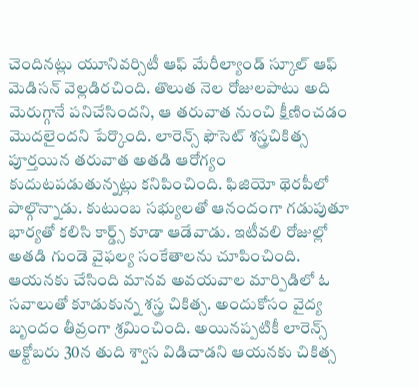చెందినట్లు యూనివర్సిటీ ఆఫ్ మేరీల్యాండ్ స్కూల్ ఆఫ్ మెడిసన్ వెల్లడిరచింది. తొలుత నెల రోజులపాటు అది మెరుగ్గానే పనిచేసిందని, ఆ తరువాత నుంచి క్షీణించడం మొదలైందని పేర్కొంది. లారెన్స్ ఫౌసెట్ శస్త్రచికిత్స పూర్తయిన తరువాత అతడి ఆరోగ్యం కుదుటపడుతున్నట్లు కనిపించింది. ఫిజియో థెరపీలో పాల్గొన్నాడు. కుటుంబ సభ్యులతో ఆనందంగా గడుపుతూ భార్యతో కలిసి కార్డ్స్ కూడా ఆడేవాడు. ఇటీవలి రోజుల్లో అతడి గుండె వైఫల్య సంకేతాలను చూపించింది. ఆయనకు చేసింది మానవ అవయవాల మార్పిడిలో ఓ సవాలుతో కూడుకున్న శస్త్ర చికిత్స. అందుకోసం వైద్య బృందం తీవ్రంగా శ్రమించింది. అయినప్పటికీ లారెన్స్ అక్టోబరు 30న తుది శ్వాస విడిచాడని ఆయనకు చికిత్స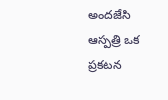అందజేసి ఆస్పత్రి ఒక ప్రకటన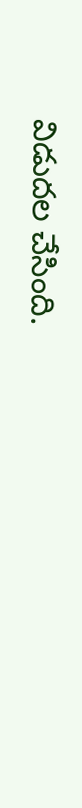విడుదల చేసింది.